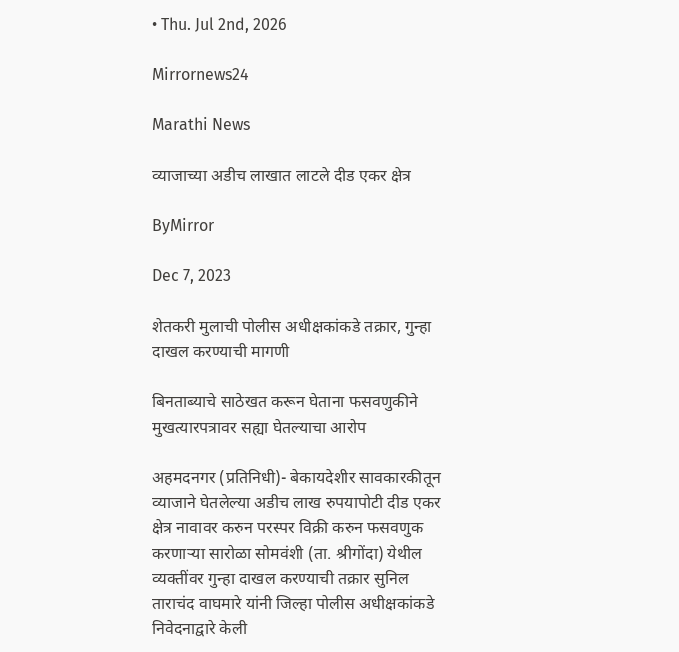• Thu. Jul 2nd, 2026

Mirrornews24

Marathi News

व्याजाच्या अडीच लाखात लाटले दीड एकर क्षेत्र

ByMirror

Dec 7, 2023

शेतकरी मुलाची पोलीस अधीक्षकांकडे तक्रार, गुन्हा दाखल करण्याची मागणी

बिनताब्याचे साठेखत करून घेताना फसवणुकीने मुखत्यारपत्रावर सह्या घेतल्याचा आरोप

अहमदनगर (प्रतिनिधी)- बेकायदेशीर सावकारकीतून व्याजाने घेतलेल्या अडीच लाख रुपयापोटी दीड एकर क्षेत्र नावावर करुन परस्पर विक्री करुन फसवणुक करणाऱ्या सारोळा सोमवंशी (ता. श्रीगोंदा) येथील व्यक्तींवर गुन्हा दाखल करण्याची तक्रार सुनिल ताराचंद वाघमारे यांनी जिल्हा पोलीस अधीक्षकांकडे निवेदनाद्वारे केली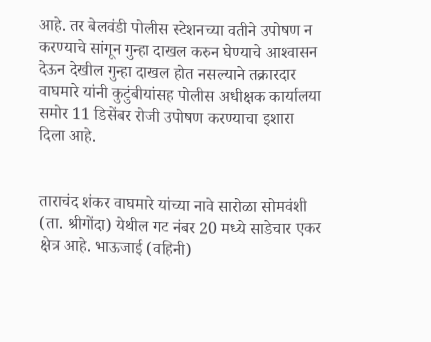आहे. तर बेलवंडी पोलीस स्टेशनच्या वतीने उपोषण न करण्याचे सांगून गुन्हा दाखल करुन घेण्याचे आश्‍वासन देऊन देखील गुन्हा दाखल होत नसल्याने तक्रारदार वाघमारे यांनी कुटुंबीयांसह पोलीस अधीक्षक कार्यालया समोर 11 डिसेंबर रोजी उपोषण करण्याचा इशारा दिला आहे.


ताराचंद शंकर वाघमारे यांच्या नावे सारोळा सोमवंशी (ता. श्रीगोंदा) येथील गट नंबर 20 मध्ये साडेचार एकर क्षेत्र आहे. भाऊजाई (वहिनी)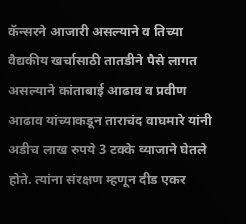कॅन्सरने आजारी असल्याने व तिच्या वैद्यकीय खर्चासाठी तातडीने पैसे लागत असल्याने कांताबाई आढाव व प्रवीण आढाव यांच्याकडून ताराचंद वाघमारे यांनी अडीच लाख रुपये 3 टक्के व्याजाने घेतले होते. त्यांना संरक्षण म्हणून दीड एकर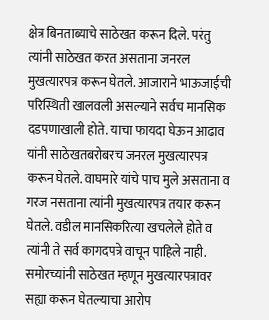क्षेत्र बिनताब्याचे साठेखत करून दिले. परंतु त्यांनी साठेखत करत असताना जनरल मुखत्यारपत्र करून घेतले. आजाराने भाऊजाईची परिस्थिती खालवली असल्याने सर्वच मानसिक दडपणाखाली होते. याचा फायदा घेऊन आढाव यांनी साठेखतबरोबरच जनरल मुखत्यारपत्र करून घेतले. वाघमारे यांचे पाच मुले असताना व गरज नसताना त्यांनी मुखत्यारपत्र तयार करून घेतले. वडील मानसिकरित्या खचलेले होते व त्यांनी ते सर्व कागदपत्रे वाचून पाहिले नाही. समोरच्यांनी साठेखत म्हणून मुखत्यारपत्रावर सह्या करून घेतल्याचा आरोप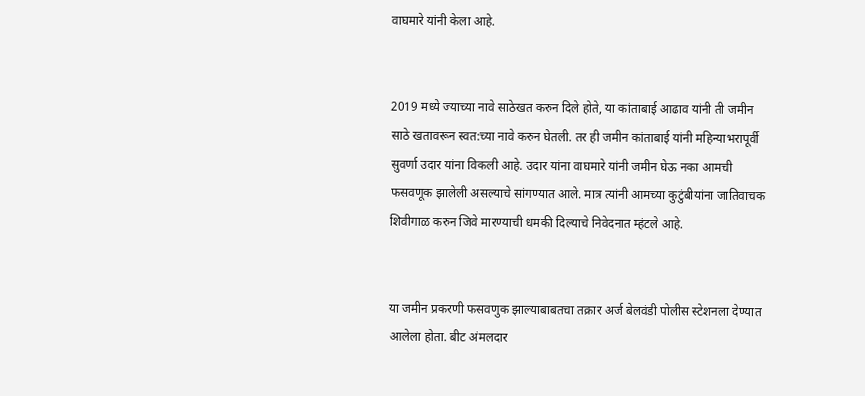वाघमारे यांनी केला आहे.


2019 मध्ये ज्याच्या नावे साठेखत करुन दिले होते, या कांताबाई आढाव यांनी ती जमीन साठे खतावरून स्वत:च्या नावे करुन घेतली. तर ही जमीन कांताबाई यांनी महिन्याभरापूर्वी सुवर्णा उदार यांना विकली आहे. उदार यांना वाघमारे यांनी जमीन घेऊ नका आमची फसवणूक झालेली असल्याचे सांगण्यात आले. मात्र त्यांनी आमच्या कुटुंबीयांना जातिवाचक शिवीगाळ करुन जिवे मारण्याची धमकी दिल्याचे निवेदनात म्हंटले आहे.


या जमीन प्रकरणी फसवणुक झाल्याबाबतचा तक्रार अर्ज बेलवंडी पोलीस स्टेशनला देण्यात आलेला होता. बीट अंमलदार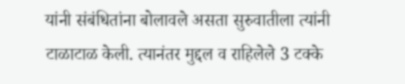यांनी संबंधितांना बोलावले असता सुरुवातीला त्यांनी टाळाटाळ केली. त्यानंतर मुद्दल व राहिलेले 3 टक्के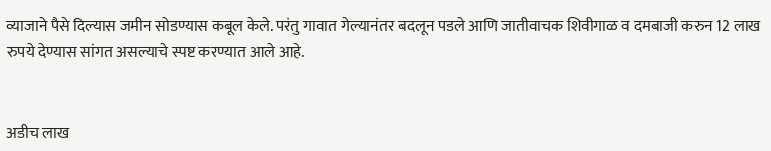व्याजाने पैसे दिल्यास जमीन सोडण्यास कबूल केले. परंतु गावात गेल्यानंतर बदलून पडले आणि जातीवाचक शिवीगाळ व दमबाजी करुन 12 लाख रुपये देण्यास सांगत असल्याचे स्पष्ट करण्यात आले आहे.


अडीच लाख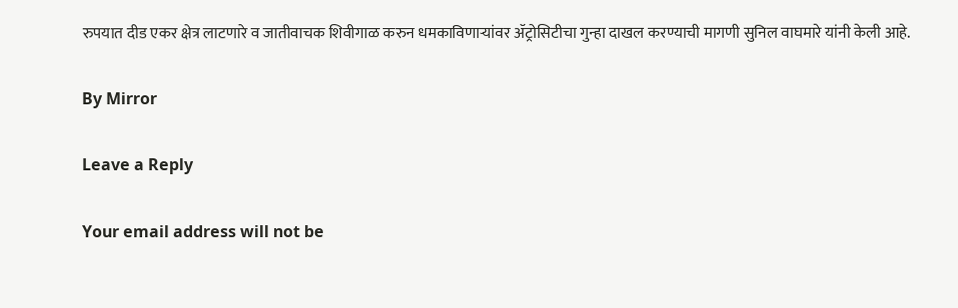रुपयात दीड एकर क्षेत्र लाटणारे व जातीवाचक शिवीगाळ करुन धमकाविणाऱ्यांवर ॲट्रोसिटीचा गुन्हा दाखल करण्याची मागणी सुनिल वाघमारे यांनी केली आहे.

By Mirror

Leave a Reply

Your email address will not be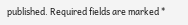published. Required fields are marked *